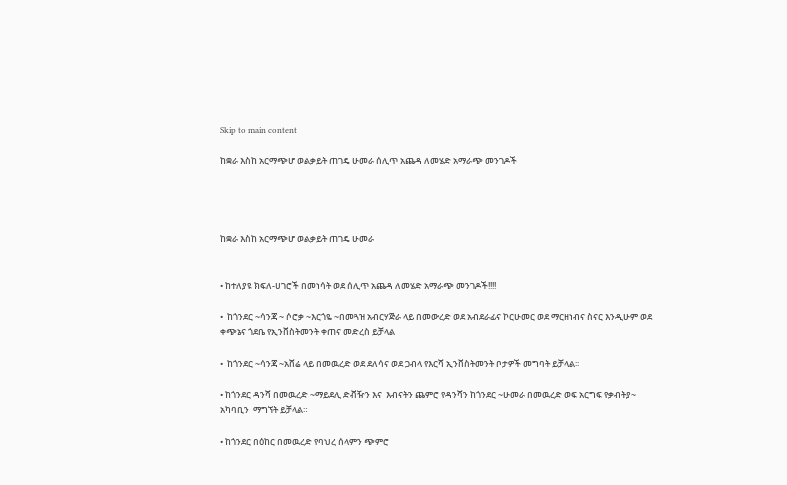Skip to main content

ከቋራ እስከ አርማጭሆ ወልቃይት ጠገዴ ሁመራ ሰሊጥ አጨዳ ለመሄድ አማራጭ መንገዶች




ከቋራ እስከ አርማጭሆ ወልቃይት ጠገዴ ሁመራ


• ከተለያዩ ክፍለ-ሀገሮች በመነሳት ወደ ሰሊጥ አጨዳ ለመሄድ አማራጭ መንገዶች!!!!

•  ከጎንደር ~ሳንጃ ~ ሶሮቃ ~እርጎዬ ~በመጓዝ አብርሃጅራ ላይ በመውረድ ወደ አብደራፊና ኮርሁመር ወደ ማርዘነብና ስናር እንዲሁም ወደ ቀጭኔና ጎደቤ የኢንቨስትመንት ቀጠና መድረስ ይቻላል

•  ከጎንደር ~ሳንጃ ~አሸሬ ላይ በመዉረድ ወደ ደለሳና ወደ ጋብላ የእርሻ ኢንቨስትመንት ቦታዎች መግባት ይቻላል፡፡

• ከጎንደር ዳንሻ በመዉረድ ~ማይደሊ ድቭዥን እና  እብናትን ጨምሮ የዳንሻን ከጎንደር ~ሁመራ በመዉረድ ወፍ አርግፍ የቃብትያ~ አካባቢን  ማግኘት ይቻላል።

• ከጎንደር በዕከር በመዉረድ የባህረ ሰላምን ጭምሮ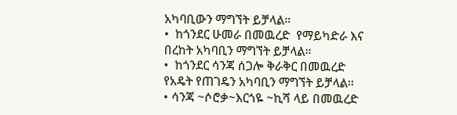አካባቢውን ማግኘት ይቻላል።
•  ከጎንደር ሁመራ በመዉረድ  የማይካድራ እና በረከት አካባቢን ማግኘት ይቻላል።
•  ከጎንደር ሳንጃ ሰጋሎ ቅራቅር በመዉረድ የአዴት የጠገዴን አካባቢን ማግኘት ይቻላል።
• ሳንጃ ~ሶሮቃ~እርጎዬ ~ኪሻ ላይ በመዉረድ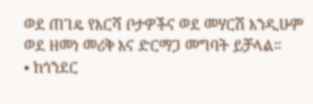ወደ ጠገዴ የእርሻ ቦታዎችና ወደ መሃርሽ እንዲሁም ወደ ዘመነ መሪቅ እና ድርማጋ መግባት ይቻላል።
• ከጎንደር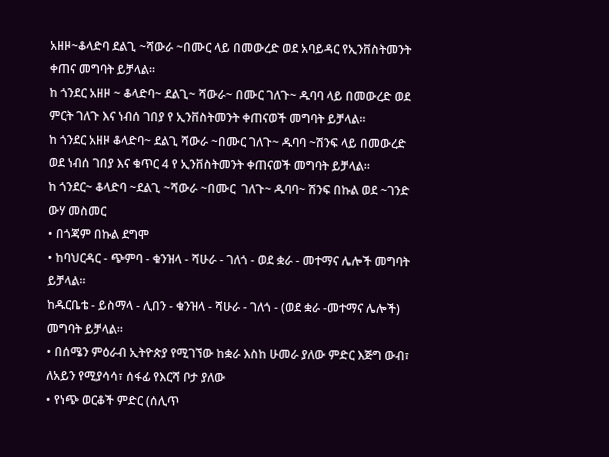አዘዞ~ቆላድባ ደልጊ ~ሻውራ ~በሙር ላይ በመውረድ ወደ አባይዳር የኢንቨስትመንት ቀጠና መግባት ይቻላል።
ከ ጎንደር አዘዞ ~ ቆላድባ~ ደልጊ~ ሻውራ~ በሙር ገለጉ~ ዱባባ ላይ በመውረድ ወደ ምርት ገለጉ እና ነብሰ ገበያ የ ኢንቨስትመንት ቀጠናወች መግባት ይቻላል።
ከ ጎንደር አዘዞ ቆላድባ~ ደልጊ ሻውራ ~በሙር ገለጉ~ ዱባባ ~ሽንፍ ላይ በመውረድ ወደ ነብሰ ገበያ እና ቁጥር 4 የ ኢንቨስትመንት ቀጠናወች መግባት ይቻላል።
ከ ጎንደር~ ቆላድባ ~ደልጊ ~ሻውራ ~በሙር  ገለጉ~ ዱባባ~ ሽንፍ በኩል ወደ ~ገንድ ውሃ መስመር
• በጎጃም በኩል ደግሞ
• ከባህርዳር - ጭምባ - ቁንዝላ - ሻሁራ - ገለጎ - ወደ ቋራ - መተማና ሌሎች መግባት ይቻላል።
ከዱርቤቴ - ይስማላ - ሊበን - ቁንዝላ - ሻሁራ - ገለጎ - (ወደ ቋራ -መተማና ሌሎች) መግባት ይቻላል።
• በሰሜን ምዕራብ ኢትዮጵያ የሚገኘው ከቋራ እስከ ሁመራ ያለው ምድር እጅግ ውብ፣ ለአይን የሚያሳሳ፣ ሰፋፊ የእርሻ ቦታ ያለው
• የነጭ ወርቆች ምድር (ሰሊጥ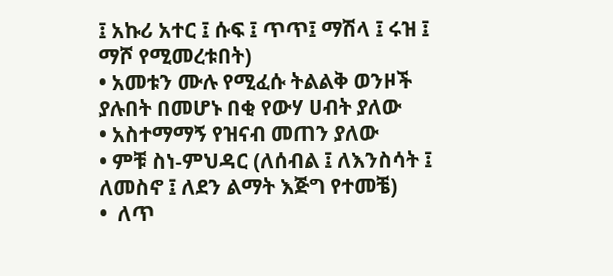፤ አኩሪ አተር ፤ ሱፍ ፤ ጥጥ፤ ማሽላ ፤ ሩዝ ፤ ማሾ የሚመረቱበት)
• አመቱን ሙሉ የሚፈሱ ትልልቅ ወንዞች ያሉበት በመሆኑ በቂ የውሃ ሀብት ያለው
• አስተማማኝ የዝናብ መጠን ያለው
• ምቹ ስነ-ምህዳር (ለሰብል ፤ ለእንስሳት ፤ ለመስኖ ፤ ለደን ልማት እጅግ የተመቼ)
•  ለጥ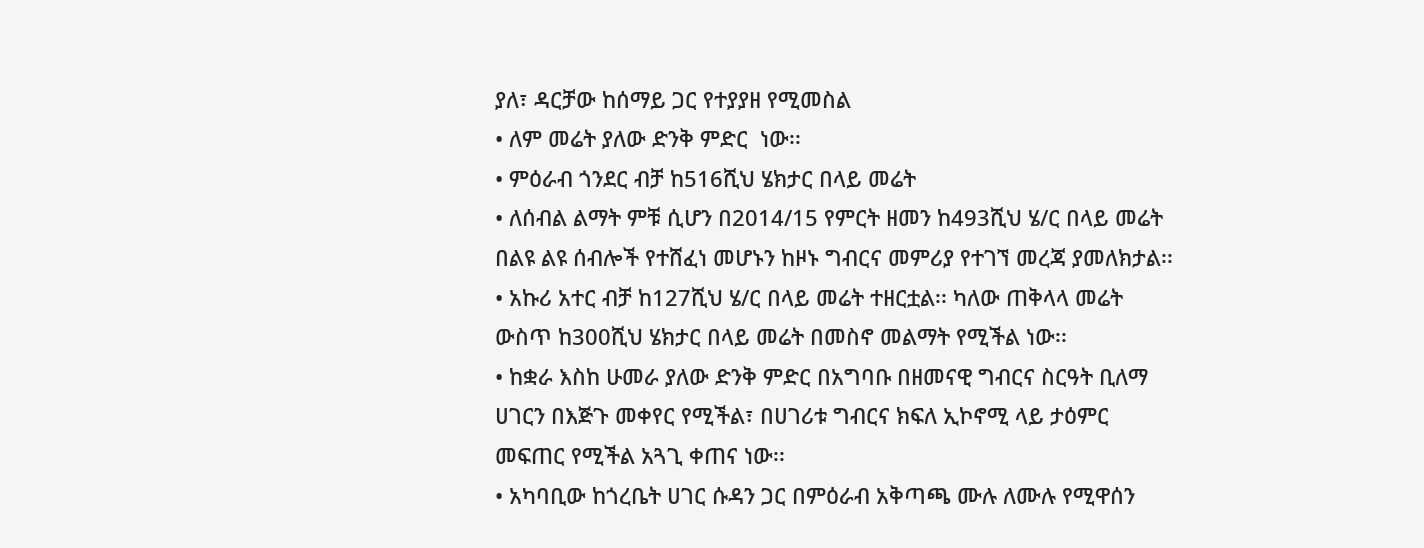ያለ፣ ዳርቻው ከሰማይ ጋር የተያያዘ የሚመስል
• ለም መሬት ያለው ድንቅ ምድር  ነው፡፡
• ምዕራብ ጎንደር ብቻ ከ516ሺህ ሄክታር በላይ መሬት
• ለሰብል ልማት ምቹ ሲሆን በ2014/15 የምርት ዘመን ከ493ሺህ ሄ/ር በላይ መሬት በልዩ ልዩ ሰብሎች የተሸፈነ መሆኑን ከዞኑ ግብርና መምሪያ የተገኘ መረጃ ያመለክታል፡፡
• አኩሪ አተር ብቻ ከ127ሺህ ሄ/ር በላይ መሬት ተዘርቷል፡፡ ካለው ጠቅላላ መሬት ውስጥ ከ300ሺህ ሄክታር በላይ መሬት በመስኖ መልማት የሚችል ነው፡፡
• ከቋራ እስከ ሁመራ ያለው ድንቅ ምድር በአግባቡ በዘመናዊ ግብርና ስርዓት ቢለማ ሀገርን በእጅጉ መቀየር የሚችል፣ በሀገሪቱ ግብርና ክፍለ ኢኮኖሚ ላይ ታዕምር መፍጠር የሚችል አጓጊ ቀጠና ነው፡፡
• አካባቢው ከጎረቤት ሀገር ሱዳን ጋር በምዕራብ አቅጣጫ ሙሉ ለሙሉ የሚዋሰን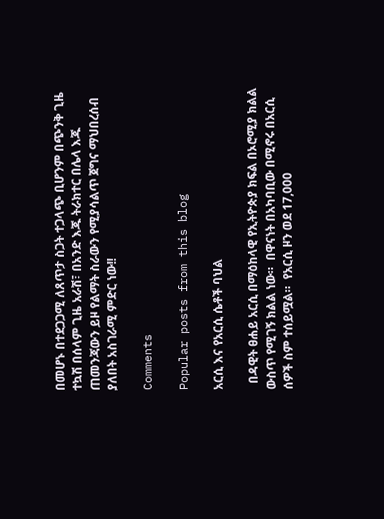በመሆኑ በተደጋጋሚ ለጸጥታ ስጋት ተጋላጭ ቢሆንም በጭንቅ ጊዜ ተኳሽ በሰላም ጊዜ አራሽ፣ በአንድ እጁ ትራክተር በሌላ እጁ ጠመንጃውን ይዞ የልማት ስራውን የሚያሳልጥ ጀግና ማህበረሰብ ያለበት አስገራሚ ምድር ነው!!

Comments

Popular posts from this blog

አርሲ እና የአርሲ ሴቶች ባህል

  በዳዊት ፀሐይ አርሲ በማዕከላዊ የኢትዮጵያ ክፍል በኦሮሚያ ክልል ውስጥ የሚገኝ ክልል ነው።  በዋናነት በአካባቢው በሚኖሩ በአርሲ ሰዎች ስም ተሰይሟል።  የአርሲ ዞን ወደ 17,000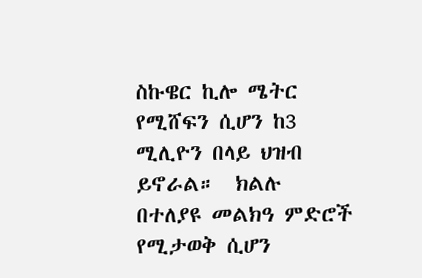ስኩዌር ኪሎ ሜትር የሚሸፍን ሲሆን ከ3 ሚሊዮን በላይ ህዝብ ይኖራል።  ክልሉ በተለያዩ መልክዓ ምድሮች የሚታወቅ ሲሆን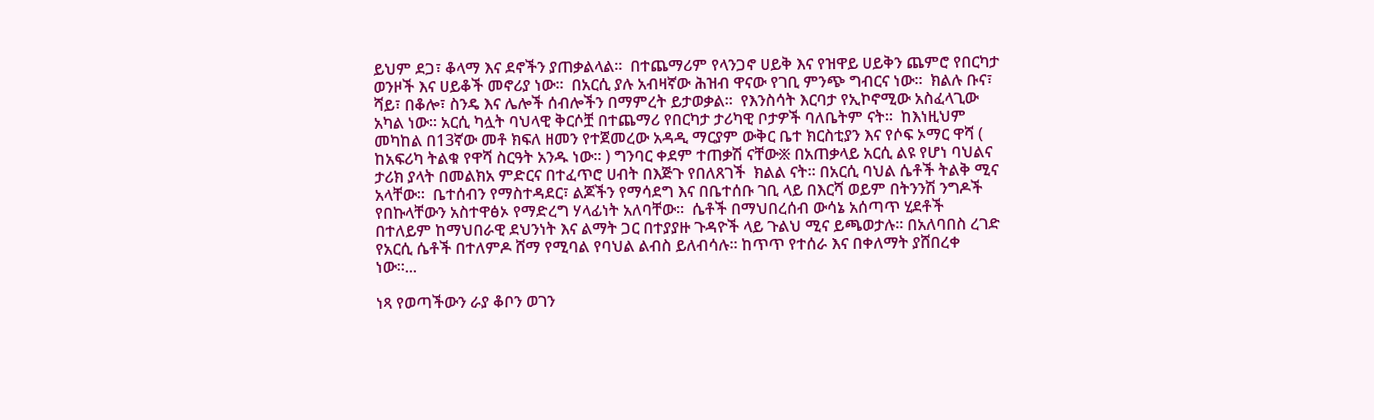ይህም ደጋ፣ ቆላማ እና ደኖችን ያጠቃልላል።  በተጨማሪም የላንጋኖ ሀይቅ እና የዝዋይ ሀይቅን ጨምሮ የበርካታ ወንዞች እና ሀይቆች መኖሪያ ነው።  በአርሲ ያሉ አብዛኛው ሕዝብ ዋናው የገቢ ምንጭ ግብርና ነው።  ክልሉ ቡና፣ ሻይ፣ በቆሎ፣ ስንዴ እና ሌሎች ሰብሎችን በማምረት ይታወቃል።  የእንስሳት እርባታ የኢኮኖሚው አስፈላጊው አካል ነው። አርሲ ካሏት ባህላዊ ቅርሶቿ በተጨማሪ የበርካታ ታሪካዊ ቦታዎች ባለቤትም ናት።  ከእነዚህም መካከል በ13ኛው መቶ ክፍለ ዘመን የተጀመረው አዳዲ ማርያም ውቅር ቤተ ክርስቲያን እና የሶፍ ኦማር ዋሻ ( ከአፍሪካ ትልቁ የዋሻ ስርዓት አንዱ ነው። ) ግንባር ቀደም ተጠቃሽ ናቸው፠ በአጠቃላይ አርሲ ልዩ የሆነ ባህልና ታሪክ ያላት በመልክአ ምድርና በተፈጥሮ ሀብት በእጅጉ የበለጸገች  ክልል ናት። በአርሲ ባህል ሴቶች ትልቅ ሚና አላቸው።  ቤተሰብን የማስተዳደር፣ ልጆችን የማሳደግ እና በቤተሰቡ ገቢ ላይ በእርሻ ወይም በትንንሽ ንግዶች የበኩላቸውን አስተዋፅኦ የማድረግ ሃላፊነት አለባቸው።  ሴቶች በማህበረሰብ ውሳኔ አሰጣጥ ሂደቶች በተለይም ከማህበራዊ ደህንነት እና ልማት ጋር በተያያዙ ጉዳዮች ላይ ጉልህ ሚና ይጫወታሉ። በአለባበስ ረገድ የአርሲ ሴቶች በተለምዶ ሸማ የሚባል የባህል ልብስ ይለብሳሉ። ከጥጥ የተሰራ እና በቀለማት ያሸበረቀ ነው።...

ነጻ የወጣችውን ራያ ቆቦን ወገን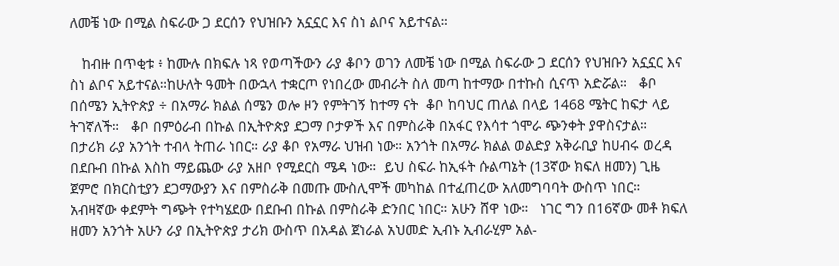ለመቼ ነው በሚል ስፍራው ጋ ደርሰን የህዝቡን አኗኗር እና ስነ ልቦና አይተናል።

   ከብዙ በጥቂቱ ፥ ከሙሉ በክፍሉ ነጻ የወጣችውን ራያ ቆቦን ወገን ለመቼ ነው በሚል ስፍራው ጋ ደርሰን የህዝቡን አኗኗር እና ስነ ልቦና አይተናል።ከሁለት ዓመት በውኋላ ተቋርጦ የነበረው መብራት ስለ መጣ ከተማው በተኩስ ሲናጥ አድሯል።   ቆቦ በሰሜን ኢትዮጵያ ÷ በአማራ ክልል ሰሜን ወሎ ዞን የምትገኝ ከተማ ናት  ቆቦ ከባህር ጠለል በላይ 1468 ሜትር ከፍታ ላይ ትገኛለች።   ቆቦ በምዕራብ በኩል በኢትዮጵያ ደጋማ ቦታዎች እና በምስራቅ በአፋር የእሳተ ጎሞራ ጭንቀት ያዋስናታል።  በታሪክ ራያ አንጎት ተብላ ትጠራ ነበር። ራያ ቆቦ የአማራ ህዝብ ነው። አንጎት በአማራ ክልል ወልድያ አቅራቢያ ከሀብሩ ወረዳ በደቡብ በኩል እስከ ማይጨው ራያ አዘቦ የሚደርስ ሜዳ ነው።  ይህ ስፍራ ከኢፋት ሱልጣኔት (13ኛው ክፍለ ዘመን) ጊዜ ጀምሮ በክርስቲያን ደጋማውያን እና በምስራቅ በመጡ ሙስሊሞች መካከል በተፈጠረው አለመግባባት ውስጥ ነበር።  አብዛኛው ቀደምት ግጭት የተካሄደው በደቡብ በኩል በምስራቅ ድንበር ነበር። አሁን ሸዋ ነው።   ነገር ግን በ16ኛው መቶ ክፍለ ዘመን አንጎት አሁን ራያ በኢትዮጵያ ታሪክ ውስጥ በአዳል ጀነራል አህመድ ኢብኑ ኢብራሂም አል-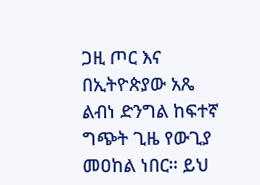ጋዚ ጦር እና በኢትዮጵያው አጼ ልብነ ድንግል ከፍተኛ ግጭት ጊዜ የውጊያ መዐከል ነበር። ይህ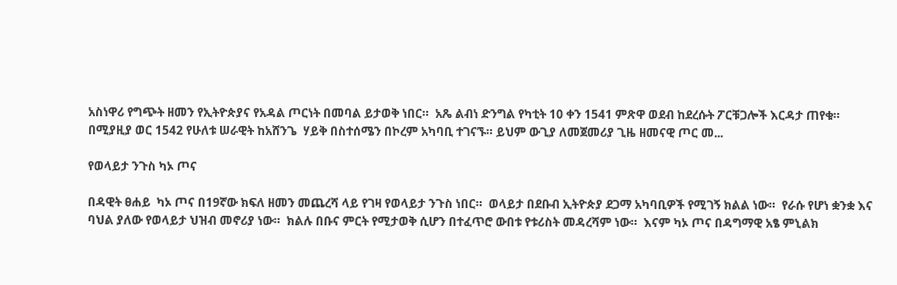አስነዋሪ የግጭት ዘመን የኢትዮጵያና የአዳል ጦርነት በመባል ይታወቅ ነበር።  አጼ ልብነ ድንግል የካቲት 10 ቀን 1541 ምጽዋ ወደብ ከደረሱት ፖርቹጋሎች እርዳታ ጠየቁ። በሚያዚያ ወር 1542 የሁለቱ ሠራዊት ከአሸንጌ  ሃይቅ በስተሰሜን በኮረም አካባቢ ተገናኙ። ይህም ውጊያ ለመጀመሪያ ጊዜ ዘመናዊ ጦር መ...

የወላይታ ንጉስ ካኦ ጦና

በዳዊት ፀሐይ  ካኦ ጦና በ19ኛው ክፍለ ዘመን መጨረሻ ላይ የገዛ የወላይታ ንጉስ ነበር።  ወላይታ በደቡብ ኢትዮጵያ ደጋማ አካባቢዎች የሚገኝ ክልል ነው።  የራሱ የሆነ ቋንቋ እና ባህል ያለው የወላይታ ህዝብ መኖሪያ ነው።  ክልሉ በቡና ምርት የሚታወቅ ሲሆን በተፈጥሮ ውበቱ የቱሪስት መዳረሻም ነው።  እናም ካኦ ጦና በዳግማዊ አፄ ምኒልክ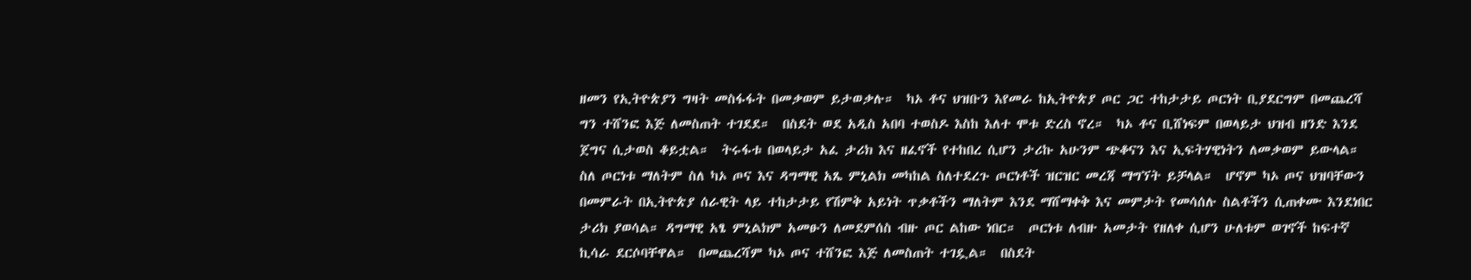ዘመን የኢትዮጵያን ግዛት መስፋፋት በመቃወም ይታወቃሉ።  ካኦ ቶና ህዝቡን እየመራ ከኢትዮጵያ ጦር ጋር ተከታታይ ጦርነት ቢያደርግም በመጨረሻ ግን ተሸንፎ እጅ ለመስጠት ተገደደ።  በስደት ወደ አዲስ አበባ ተወስዶ እስከ እለተ ሞቱ ድረስ ኖረ።  ካኦ ቶና ቢሸነፍም በወላይታ ህዝብ ዘንድ እንደ ጀግና ሲታወስ ቆይቷል።  ትሩፋቱ በወላይታ አፈ ታሪክ እና ዘፈኖች የተከበረ ሲሆን ታሪኩ አሁንም ጭቆናን እና ኢፍትሃዊነትን ለመቃወም ይውላል። ስለ ጦርነቱ ማለትም ስለ ካኦ ጦና እና ዳግማዊ አጼ ምኒልክ መካከል ስለተደረጉ ጦርነቶች ዝርዝር መረጃ ማግኘት ይቻላል።  ሆኖም ካኦ ጦና ህዝባቸውን በመምራት በኢትዮጵያ ሰራዊት ላይ ተከታታይ የሽምቅ አይነት ጥቃቶችን ማለትም እንደ ማሸማቀቅ እና መምታት የመሳሰሉ ስልቶችን ሲጠቀሙ እንደነበር ታሪክ ያወሳል። ዳግማዊ አፄ ምኒልክም አመፁን ለመደምሰስ ብዙ ጦር ልከው ነበር።  ጦርነቱ ለብዙ አመታት የዘለቀ ሲሆን ሁለቱም ወገኖች ከፍተኛ ኪሳራ ደርሶባቸዋል።  በመጨረሻም ካኦ ጦና ተሸንፎ እጅ ለመስጠት ተገዷል።  በስደት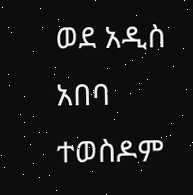ወደ አዲስ አበባ ተወስዶም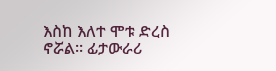እስከ እለተ ሞቱ ድረስ ኖሯል። ፊታውራሪ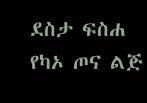ደስታ ፍስሐ የካኦ ጦና ልጅ